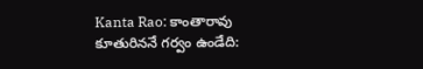Kanta Rao: కాంతారావు కూతురిననే గర్వం ఉండేది: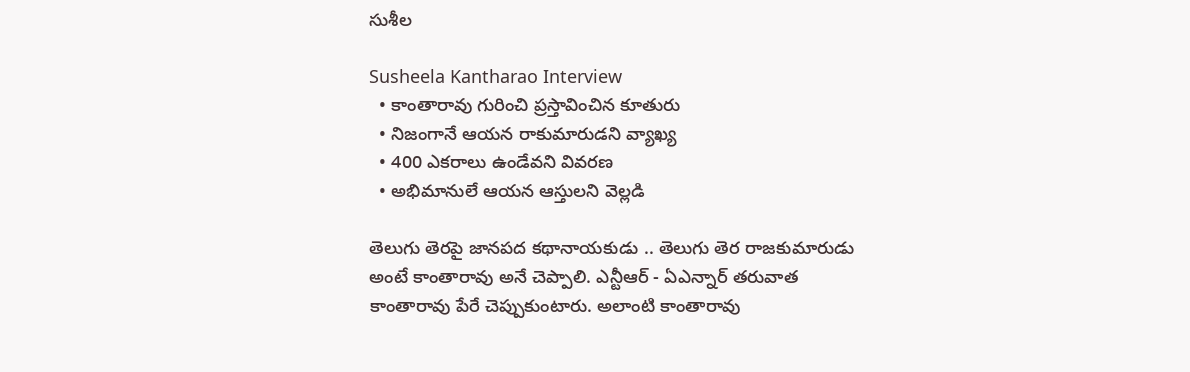సుశీల

Susheela Kantharao Interview
  • కాంతారావు గురించి ప్రస్తావించిన కూతురు
  • నిజంగానే ఆయన రాకుమారుడని వ్యాఖ్య
  • 400 ఎకరాలు ఉండేవని వివరణ
  • అభిమానులే ఆయన ఆస్తులని వెల్లడి

తెలుగు తెరపై జానపద కథానాయకుడు .. తెలుగు తెర రాజకుమారుడు అంటే కాంతారావు అనే చెప్పాలి. ఎన్టీఆర్ - ఏఎన్నార్ తరువాత కాంతారావు పేరే చెప్పుకుంటారు. అలాంటి కాంతారావు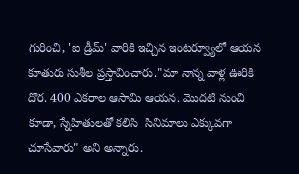గురించి, 'ఐ డ్రీమ్' వారికి ఇచ్చిన ఇంటర్వ్యూలో ఆయన కూతురు సుశీల ప్రస్తావించారు."మా నాన్న వాళ్ల ఊరికి దొర. 400 ఎకరాల ఆసామి ఆయన. మొదటి నుంచి కూడా, స్నేహితులతో కలిసి  సినిమాలు ఎక్కువగా చూసేవారు" అని అన్నారు.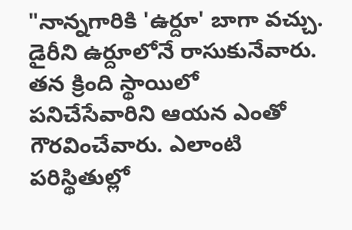"నాన్నగారికి 'ఉర్దూ' బాగా వచ్చు. డైరీని ఉర్దూలోనే రాసుకునేవారు. తన క్రింది స్థాయిలో పనిచేసేవారిని ఆయన ఎంతో గౌరవించేవారు. ఎలాంటి పరిస్థితుల్లో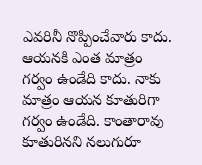ఎవరినీ నొప్పించేవారు కాదు. ఆయనకి ఎంత మాత్రం గర్వం ఉండేది కాదు. నాకు మాత్రం ఆయన కూతురిగా గర్వం ఉండేది. కాంతారావు కూతురినని నలుగురూ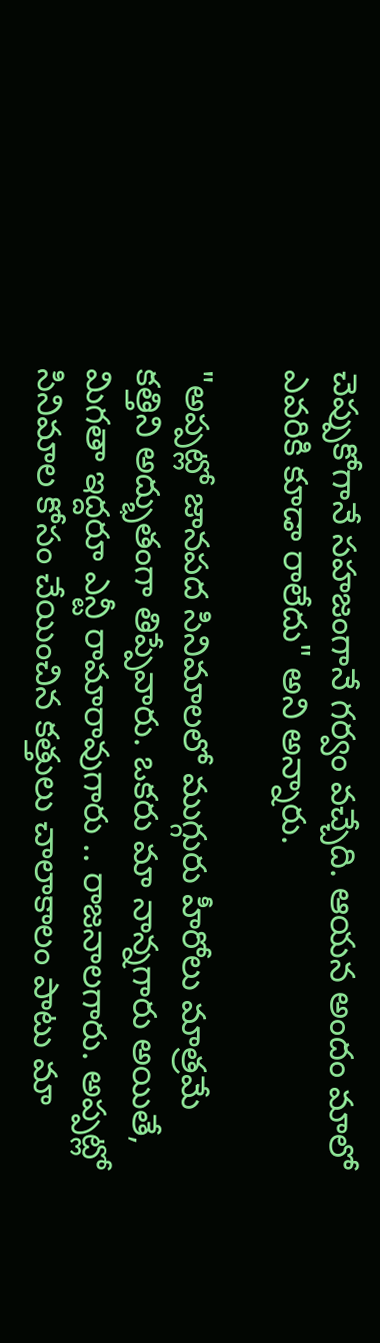చెప్పుకోగానే సహజంగానే గర్వం వచ్చేది. ఆయన అందం మాలో ఎవరికి కూడా రాలేదు" అని అన్నారు.

"అప్పట్లో జానపద సినిమాలలో ముగ్గురు హీరోలు మాత్రమే కత్తిని అద్భుతంగా తిప్పేవారు. ఒకరు మా నాన్నగారు అయితే, మిగతా ఇద్దరూ ఎన్టీ రామారావుగారు .. రాజనాలగారు. అప్పట్లో సినిమాల కోసం చేయించిన కత్తులు చాలాకాలం పాటు మా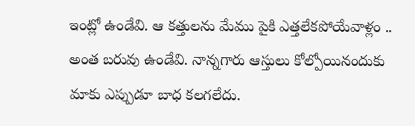ఇంట్లో ఉండేవి. ఆ కత్తులను మేము పైకి ఎత్తలేకపోయేవాళ్లం .. అంత బరువు ఉండేవి. నాన్నగారు ఆస్తులు కోల్పోయినందుకు మాకు ఎప్పుడూ బాధ కలగలేదు.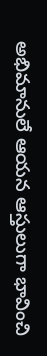అభిమానులే ఆయన ఆస్తులుగా భావించి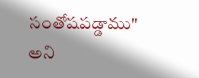సంతోషపడ్డాము" అని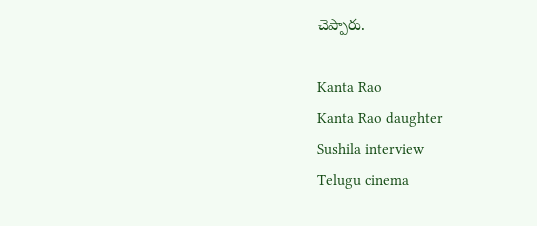చెప్పారు.

Kanta Rao
Kanta Rao daughter
Sushila interview
Telugu cinema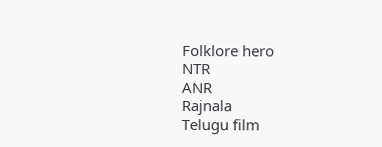Folklore hero
NTR
ANR
Rajnala
Telugu film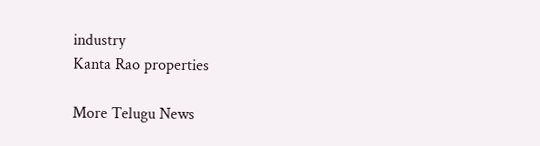industry
Kanta Rao properties

More Telugu News